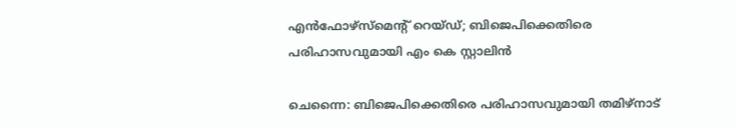എൻഫോഴ്സ്മെന്റ് റെയ്ഡ്; ബിജെപിക്കെതിരെ പരിഹാസവുമായി എം കെ സ്റ്റാലിൻ

ചെന്നൈ: ബിജെപിക്കെതിരെ പരിഹാസവുമായി തമിഴ്‌നാട്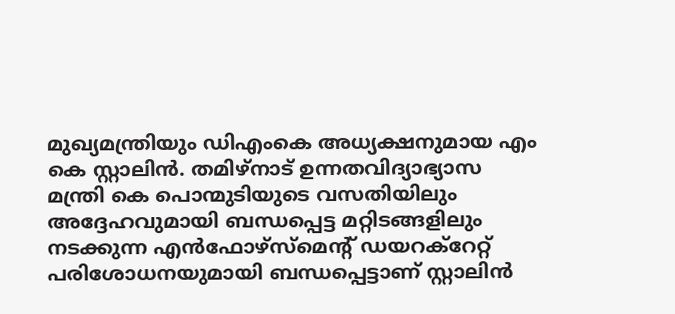മുഖ്യമന്ത്രിയും ഡിഎംകെ അധ്യക്ഷനുമായ എം കെ സ്റ്റാലിൻ. തമിഴ്നാട് ഉന്നതവിദ്യാഭ്യാസ മന്ത്രി കെ പൊന്മുടിയുടെ വസതിയിലും അദ്ദേഹവുമായി ബന്ധപ്പെട്ട മറ്റിടങ്ങളിലും നടക്കുന്ന എൻഫോഴ്സ്മെന്റ് ഡയറക്റേറ്റ് പരിശോധനയുമായി ബന്ധപ്പെട്ടാണ് സ്റ്റാലിൻ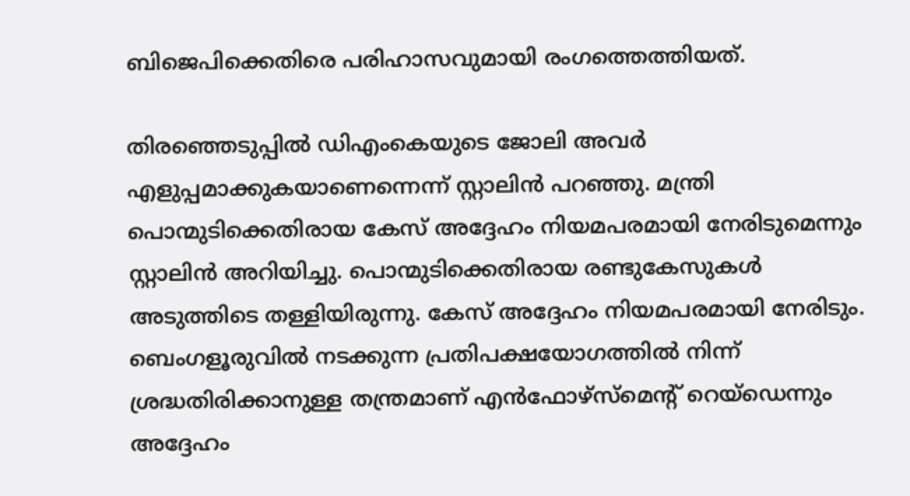ബിജെപിക്കെതിരെ പരിഹാസവുമായി രംഗത്തെത്തിയത്.

തിരഞ്ഞെടുപ്പിൽ ഡിഎംകെയുടെ ജോലി അവർ എളുപ്പമാക്കുകയാണെന്നെന്ന് സ്റ്റാലിൻ പറഞ്ഞു. മന്ത്രി പൊന്മുടിക്കെതിരായ കേസ് അദ്ദേഹം നിയമപരമായി നേരിടുമെന്നും സ്റ്റാലിൻ അറിയിച്ചു. പൊന്മുടിക്കെതിരായ രണ്ടുകേസുകൾ അടുത്തിടെ തള്ളിയിരുന്നു. കേസ് അദ്ദേഹം നിയമപരമായി നേരിടും. ബെംഗളൂരുവിൽ നടക്കുന്ന പ്രതിപക്ഷയോഗത്തിൽ നിന്ന് ശ്രദ്ധതിരിക്കാനുള്ള തന്ത്രമാണ് എൻഫോഴ്‌സ്‌മെന്റ് റെയ്‌ഡെന്നും അദ്ദേഹം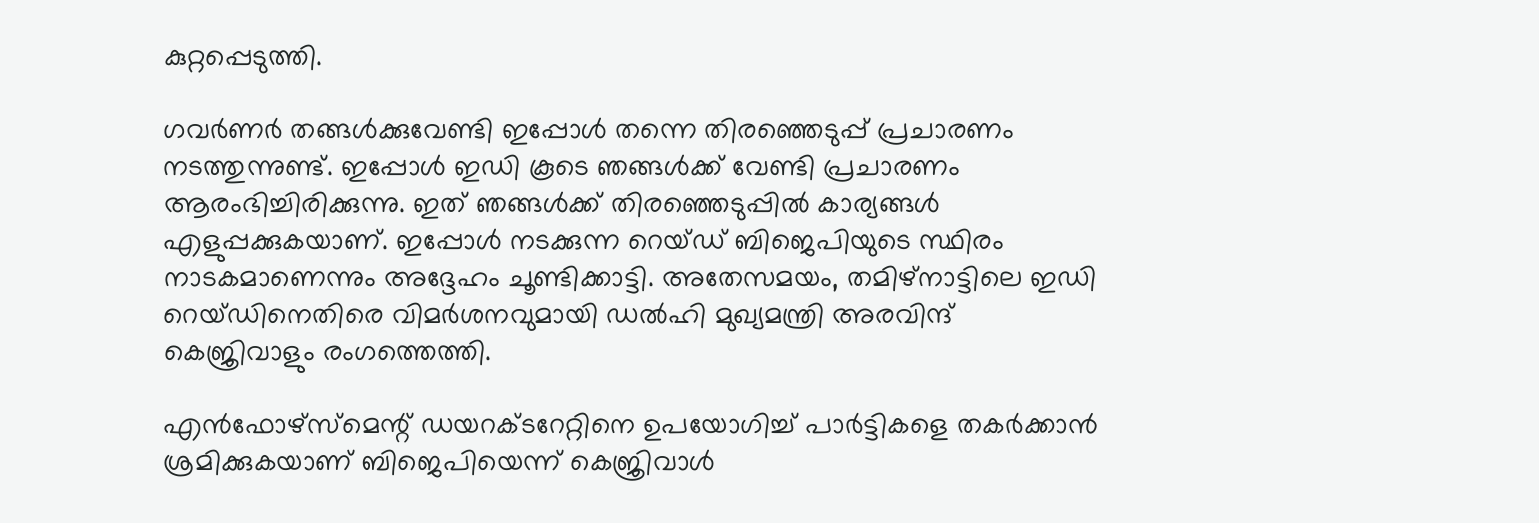കുറ്റപ്പെടുത്തി.

ഗവർണർ തങ്ങൾക്കുവേണ്ടി ഇപ്പോൾ തന്നെ തിരഞ്ഞെടുപ്പ് പ്രചാരണം നടത്തുന്നുണ്ട്. ഇപ്പോൾ ഇഡി കൂടെ ഞങ്ങൾക്ക് വേണ്ടി പ്രചാരണം ആരംഭിച്ചിരിക്കുന്നു. ഇത് ഞങ്ങൾക്ക് തിരഞ്ഞെടുപ്പിൽ കാര്യങ്ങൾ എളുപ്പക്കുകയാണ്. ഇപ്പോൾ നടക്കുന്ന റെയ്ഡ് ബിജെപിയുടെ സ്ഥിരം നാടകമാണെന്നും അദ്ദേഹം ചൂണ്ടിക്കാട്ടി. അതേസമയം, തമിഴ്‌നാട്ടിലെ ഇഡി റെയ്ഡിനെതിരെ വിമർശനവുമായി ഡൽഹി മുഖ്യമന്ത്രി അരവിന്ദ് കെജ്രിവാളും രംഗത്തെത്തി.

എൻഫോഴ്‌സ്‌മെന്റ് ഡയറക്ടറേറ്റിനെ ഉപയോഗിച്ച് പാർട്ടികളെ തകർക്കാൻ ശ്രമിക്കുകയാണ് ബിജെപിയെന്ന് കെജ്രിവാൾ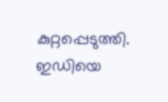കുറ്റപ്പെടുത്തി. ഇഡിയെ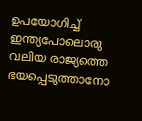ഉപയോഗിച്ച് ഇന്ത്യപോലൊരു വലിയ രാജ്യത്തെ ഭയപ്പെടുത്താനോ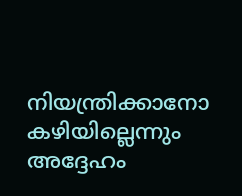നിയന്ത്രിക്കാനോ കഴിയില്ലെന്നും അദ്ദേഹം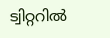ട്വിറ്ററിൽ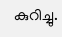കുറിച്ചു.